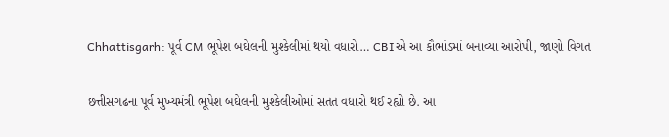Chhattisgarh: પૂર્વ CM ભૂપેશ બઘેલની મુશ્કેલીમાં થયો વધારો… CBIએ આ કૌભાંડમાં બનાવ્યા આરોપી, જાણો વિગત

છત્તીસગઢના પૂર્વ મુખ્યમંત્રી ભૂપેશ બઘેલની મુશ્કેલીઓમાં સતત વધારો થઈ રહ્યો છે. આ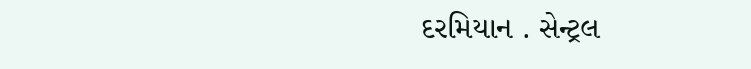દરમિયાન . સેન્ટ્રલ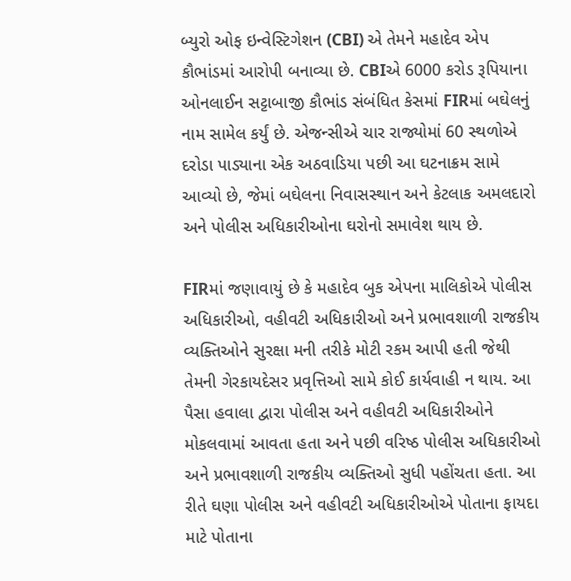બ્યુરો ઓફ ઇન્વેસ્ટિગેશન (CBI) એ તેમને મહાદેવ એપ કૌભાંડમાં આરોપી બનાવ્યા છે. CBIએ 6000 કરોડ રૂપિયાના ઓનલાઈન સટ્ટાબાજી કૌભાંડ સંબંધિત કેસમાં FIRમાં બઘેલનું નામ સામેલ કર્યું છે. એજન્સીએ ચાર રાજ્યોમાં 60 સ્થળોએ દરોડા પાડ્યાના એક અઠવાડિયા પછી આ ઘટનાક્રમ સામે આવ્યો છે, જેમાં બઘેલના નિવાસસ્થાન અને કેટલાક અમલદારો અને પોલીસ અધિકારીઓના ઘરોનો સમાવેશ થાય છે.

FIRમાં જણાવાયું છે કે મહાદેવ બુક એપના માલિકોએ પોલીસ અધિકારીઓ, વહીવટી અધિકારીઓ અને પ્રભાવશાળી રાજકીય વ્યક્તિઓને સુરક્ષા મની તરીકે મોટી રકમ આપી હતી જેથી તેમની ગેરકાયદેસર પ્રવૃત્તિઓ સામે કોઈ કાર્યવાહી ન થાય. આ પૈસા હવાલા દ્વારા પોલીસ અને વહીવટી અધિકારીઓને મોકલવામાં આવતા હતા અને પછી વરિષ્ઠ પોલીસ અધિકારીઓ અને પ્રભાવશાળી રાજકીય વ્યક્તિઓ સુધી પહોંચતા હતા. આ રીતે ઘણા પોલીસ અને વહીવટી અધિકારીઓએ પોતાના ફાયદા માટે પોતાના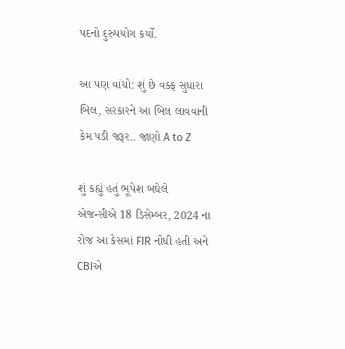પદનો દુરુપયોગ કર્યો.

આ પણ વાંચો: શું છે વક્ફ સુધારા બિલ, સરકારને આ બિલ લાવવાની કેમ પડી જરૂર.. જાણો A to Z

શું કહ્યું હતું ભૂપેશ બઘેલે
એજન્સીએ 18 ડિસેમ્બર, 2024 ના રોજ આ કેસમાં FIR નોંધી હતી અને CBIએ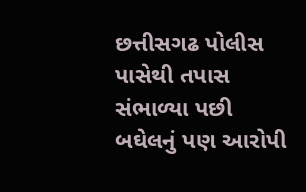છત્તીસગઢ પોલીસ પાસેથી તપાસ સંભાળ્યા પછી બઘેલનું પણ આરોપી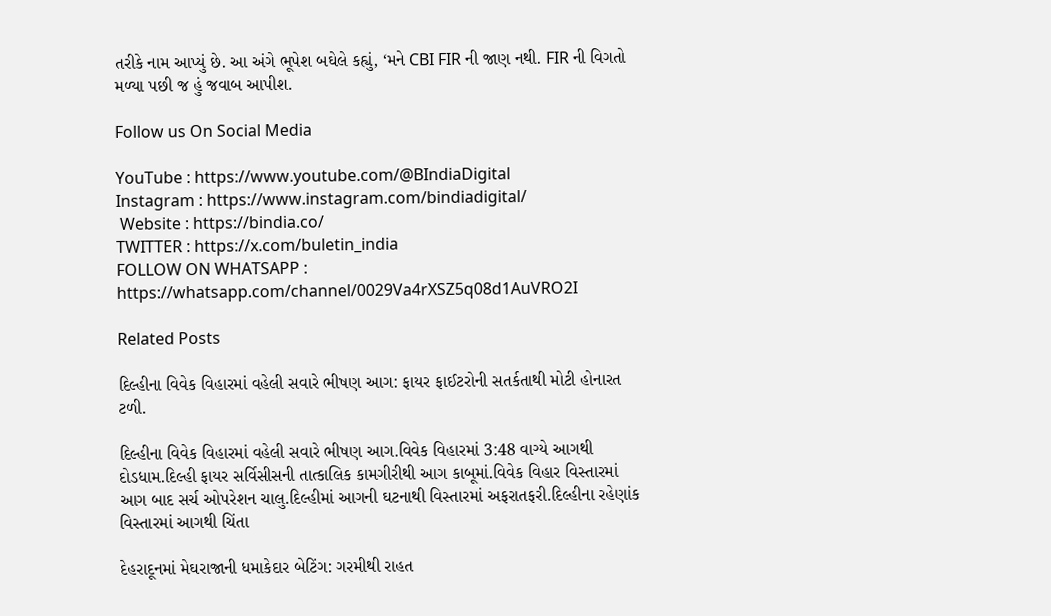તરીકે નામ આપ્યું છે. આ અંગે ભૂપેશ બઘેલે કહ્યું, ‘મને CBI FIR ની જાણ નથી. FIR ની વિગતો મળ્યા પછી જ હું જવાબ આપીશ.

Follow us On Social Media

YouTube : https://www.youtube.com/@BIndiaDigital
Instagram : https://www.instagram.com/bindiadigital/
 Website : https://bindia.co/
TWITTER : https://x.com/buletin_india
FOLLOW ON WHATSAPP : https://whatsapp.com/channel/0029Va4rXSZ5q08d1AuVRO2I

Related Posts

દિલ્હીના વિવેક વિહારમાં વહેલી સવારે ભીષણ આગ: ફાયર ફાઈટરોની સતર્કતાથી મોટી હોનારત ટળી.

દિલ્હીના વિવેક વિહારમાં વહેલી સવારે ભીષણ આગ.વિવેક વિહારમાં 3:48 વાગ્યે આગથી દોડધામ.દિલ્હી ફાયર સર્વિસીસની તાત્કાલિક કામગીરીથી આગ કાબૂમાં.વિવેક વિહાર વિસ્તારમાં આગ બાદ સર્ચ ઓપરેશન ચાલુ.દિલ્હીમાં આગની ઘટનાથી વિસ્તારમાં અફરાતફરી.દિલ્હીના રહેણાંક વિસ્તારમાં આગથી ચિંતા

દેહરાદૂનમાં મેઘરાજાની ધમાકેદાર બેટિંગ: ગરમીથી રાહત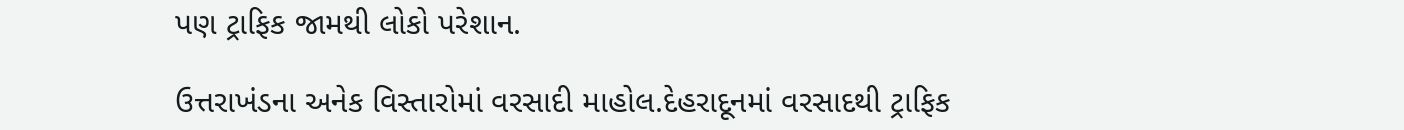પણ ટ્રાફિક જામથી લોકો પરેશાન.

ઉત્તરાખંડના અનેક વિસ્તારોમાં વરસાદી માહોલ.દેહરાદૂનમાં વરસાદથી ટ્રાફિક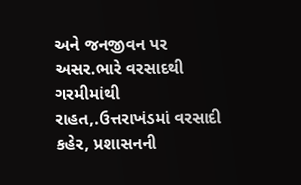અને જનજીવન પર અસર.ભારે વરસાદથી ગરમીમાંથી રાહત,.ઉત્તરાખંડમાં વરસાદી કહેર, પ્રશાસનની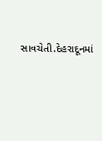સાવચેતી.દેહરાદૂનમાં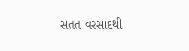સતત વરસાદથી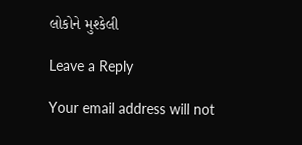લોકોને મુશ્કેલી

Leave a Reply

Your email address will not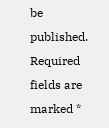be published. Required fields are marked *